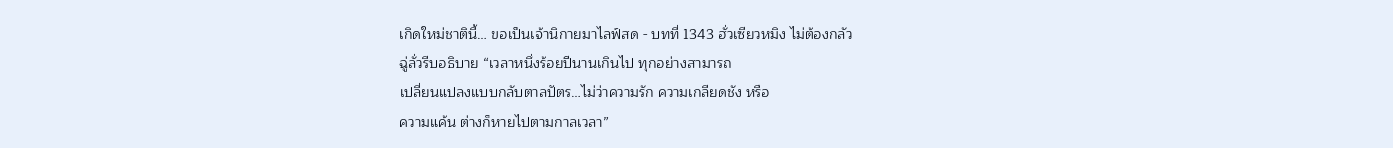เกิดใหม่ชาตินี้… ขอเป็นเจ้านิกายมาไลฟ์สด - บทที่ 1343 ฮั่วเซียวหมิง ไม่ต้องกลัว
ฉู่ลั่วรีบอธิบาย “เวลาหนึ่งร้อยปีนานเกินไป ทุกอย่างสามารถ
เปลี่ยนแปลงแบบกลับตาลปัตร…ไม่ว่าความรัก ความเกลียดชัง หรือ
ความแค้น ต่างก็หายไปตามกาลเวลา”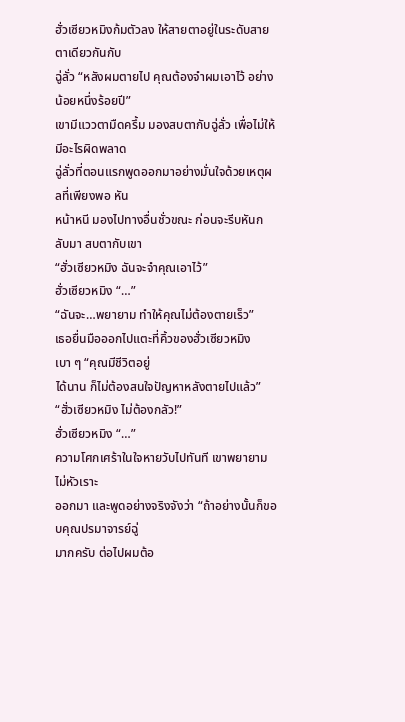ฮั่วเซียวหมิงก้มตัวลง ให้สายตาอยู่ในระดับสายตาเดียวกันกับ
ฉู่ลั่ว “หลังผมตายไป คุณต้องจำผมเอาไว้ อย่างน้อยหนึ่งร้อยปี”
เขามีแววตามืดครึ้ม มองสบตากับฉู่ลั่ว เพื่อไม่ให้มีอะไรผิดพลาด
ฉู่ลั่วที่ตอนแรกพูดออกมาอย่างมั่นใจด้วยเหตุผลที่เพียงพอ หัน
หน้าหนี มองไปทางอื่นชั่วขณะ ก่อนจะรีบหันกลับมา สบตากับเขา
“ฮั่วเซียวหมิง ฉันจะจำคุณเอาไว้”
ฮั่วเซียวหมิง “…”
“ฉันจะ…พยายาม ทำให้คุณไม่ต้องตายเร็ว”
เธอยื่นมือออกไปแตะที่คิ้วของฮั่วเซียวหมิงเบา ๆ “คุณมีชีวิตอยู่
ได้นาน ก็ไม่ต้องสนใจปัญหาหลังตายไปแล้ว”
“ฮั่วเซียวหมิง ไม่ต้องกลัว!”
ฮั่วเซียวหมิง “…”
ความโศกเศร้าในใจหายวับไปทันที เขาพยายามไม่หัวเราะ
ออกมา และพูดอย่างจริงจังว่า “ถ้าอย่างนั้นก็ขอบคุณปรมาจารย์ฉู่
มากครับ ต่อไปผมต้อ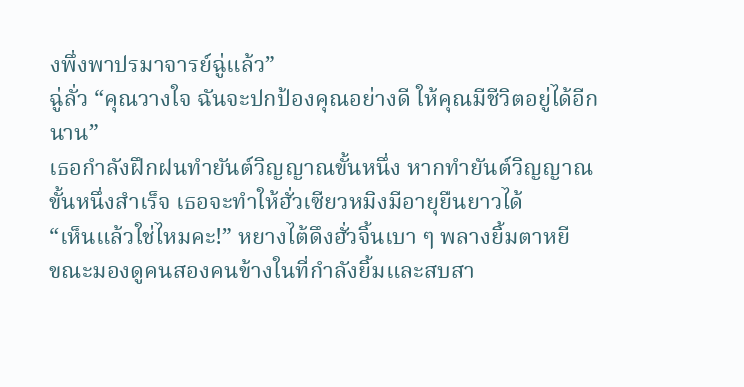งพึ่งพาปรมาจารย์ฉู่แล้ว”
ฉู่ลั่ว “คุณวางใจ ฉันจะปกป้องคุณอย่างดี ให้คุณมีชีวิตอยู่ได้อีก
นาน”
เธอกำลังฝึกฝนทำยันต์วิญญาณขั้นหนึ่ง หากทำยันต์วิญญาณ
ขั้นหนึ่งสำเร็จ เธอจะทำให้ฮั่วเซียวหมิงมีอายุยืนยาวได้
“เห็นแล้วใช่ไหมคะ!” หยางไต้ดึงฮั่วจิ้นเบา ๆ พลางยิ้มตาหยี
ขณะมองดูคนสองคนข้างในที่กำลังยิ้มและสบสา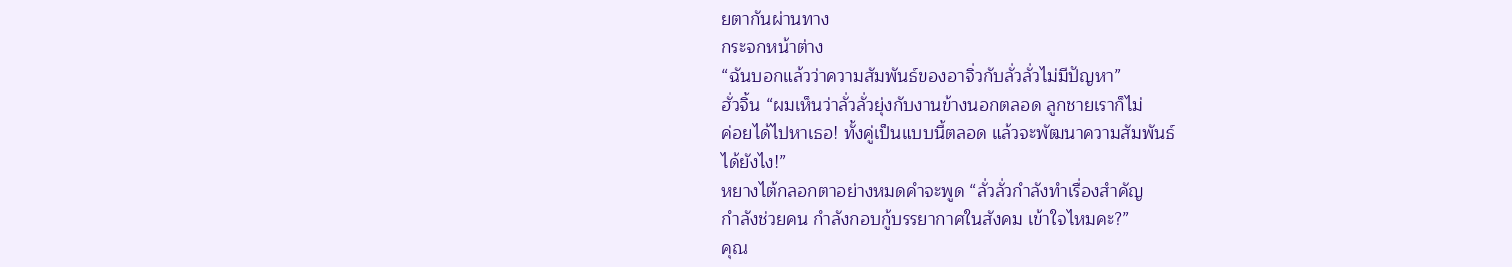ยตากันผ่านทาง
กระจกหน้าต่าง
“ฉันบอกแล้วว่าความสัมพันธ์ของอาจิ่วกับลั่วลั่วไม่มีปัญหา”
ฮั่วจิ้น “ผมเห็นว่าลั่วลั่วยุ่งกับงานข้างนอกตลอด ลูกชายเราก็ไม่
ค่อยได้ไปหาเธอ! ทั้งคู่เป็นแบบนี้ตลอด แล้วจะพัฒนาความสัมพันธ์
ได้ยังไง!”
หยางไต้กลอกตาอย่างหมดคำจะพูด “ลั่วลั่วกำลังทำเรื่องสำคัญ
กำลังช่วยคน กำลังกอบกู้บรรยากาศในสังคม เข้าใจไหมคะ?”
คุณ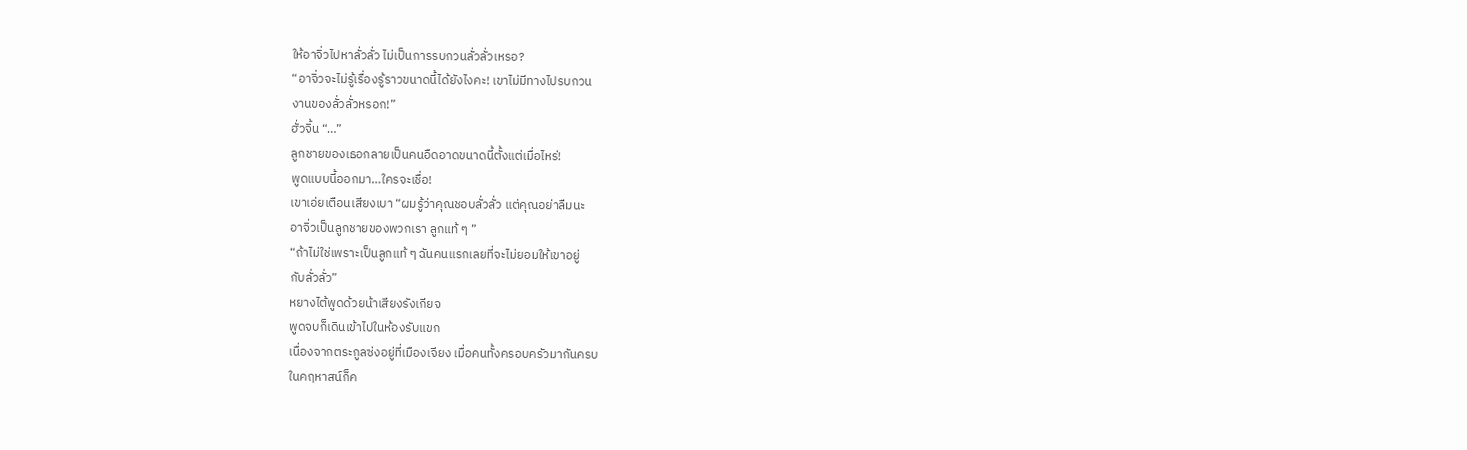ให้อาจิ่วไปหาลั่วลั่ว ไม่เป็นการรบกวนลั่วลั่วเหรอ?
“อาจิ่วจะไม่รู้เรื่องรู้ราวขนาดนี้ได้ยังไงคะ! เขาไม่มีทางไปรบกวน
งานของลั่วลั่วหรอก!”
ฮั่วจิ้น “…”
ลูกชายของเธอกลายเป็นคนอืดอาดขนาดนี้ตั้งแต่เมื่อไหร่!
พูดแบบนี้ออกมา…ใครจะเชื่อ!
เขาเอ่ยเตือนเสียงเบา “ผมรู้ว่าคุณชอบลั่วลั่ว แต่คุณอย่าลืมนะ
อาจิ่วเป็นลูกชายของพวกเรา ลูกแท้ ๆ ”
“ถ้าไม่ใช่เพราะเป็นลูกแท้ ๆ ฉันคนแรกเลยที่จะไม่ยอมให้เขาอยู่
กับลั่วลั่ว”
หยางไต้พูดด้วยน้าเสียงรังเกียจ
พูดจบก็เดินเข้าไปในห้องรับแขก
เนื่องจากตระกูลซ่งอยู่ที่เมืองเจียง เมื่อคนทั้งครอบครัวมากันครบ
ในคฤหาสน์ก็ค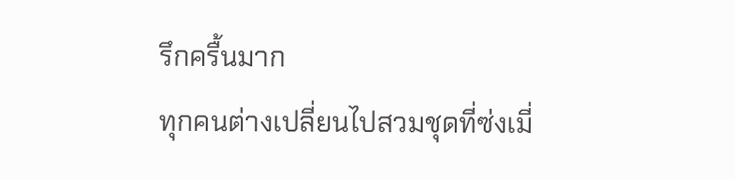รึกครื้นมาก
ทุกคนต่างเปลี่ยนไปสวมชุดที่ซ่งเมี่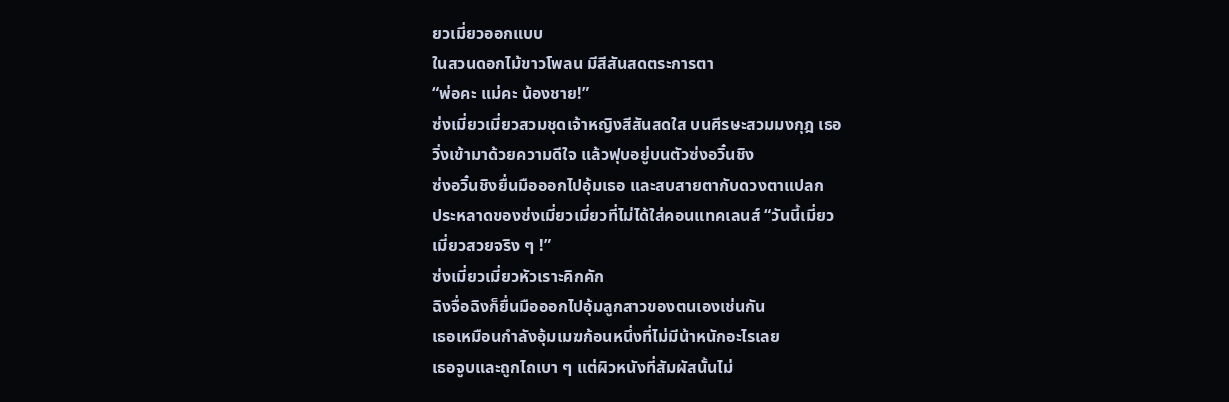ยวเมี่ยวออกแบบ
ในสวนดอกไม้ขาวโพลน มีสีสันสดตระการตา
“พ่อคะ แม่คะ น้องชาย!”
ซ่งเมี่ยวเมี่ยวสวมชุดเจ้าหญิงสีสันสดใส บนศีรษะสวมมงกุฎ เธอ
วิ่งเข้ามาด้วยความดีใจ แล้วฟุบอยู่บนตัวซ่งอวิ๋นชิง
ซ่งอวิ๋นชิงยื่นมือออกไปอุ้มเธอ และสบสายตากับดวงตาแปลก
ประหลาดของซ่งเมี่ยวเมี่ยวที่ไม่ได้ใส่คอนแทคเลนส์ “วันนี้เมี่ยว
เมี่ยวสวยจริง ๆ !”
ซ่งเมี่ยวเมี่ยวหัวเราะคิกคัก
ฉิงจื่อฉิงก็ยื่นมือออกไปอุ้มลูกสาวของตนเองเช่นกัน
เธอเหมือนกำลังอุ้มเมฆก้อนหนึ่งที่ไม่มีน้าหนักอะไรเลย
เธอจูบและถูกไถเบา ๆ แต่ผิวหนังที่สัมผัสนั้นไม่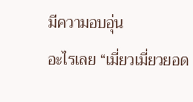มีความอบอุ่น
อะไรเลย “เมี่ยวเมี่ยวยอด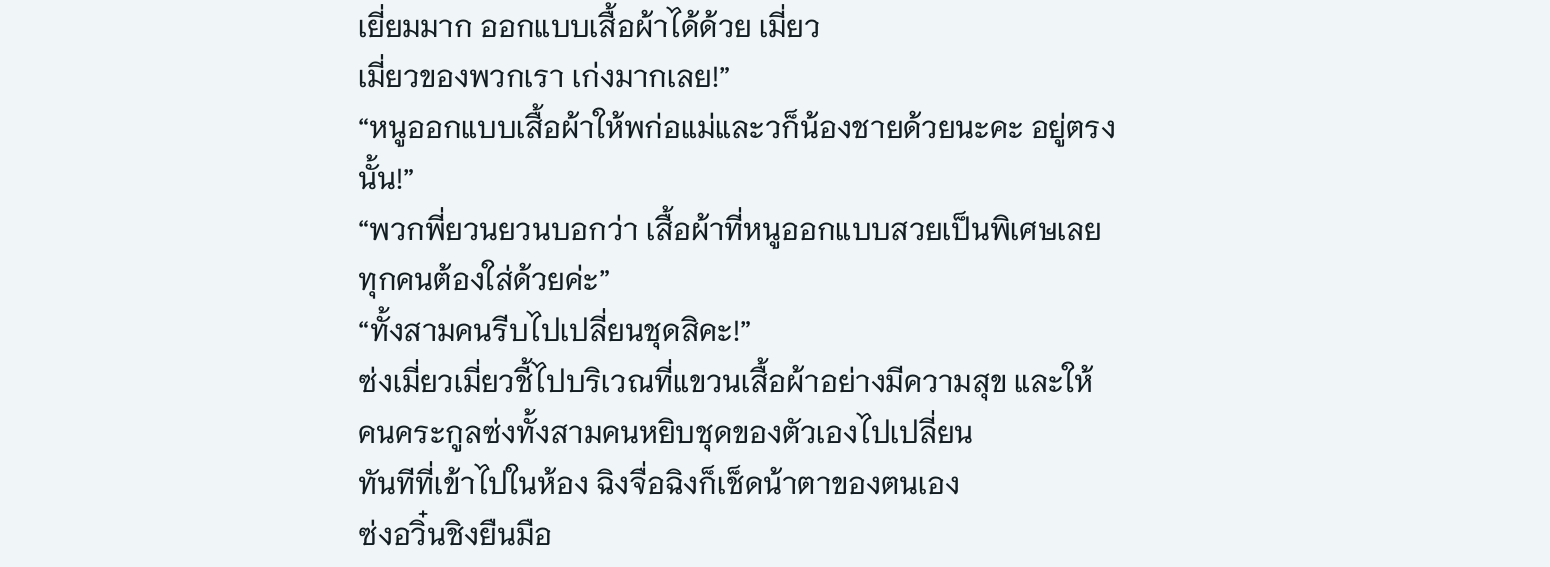เยี่ยมมาก ออกแบบเสื้อผ้าได้ด้วย เมี่ยว
เมี่ยวของพวกเรา เก่งมากเลย!”
“หนูออกแบบเสื้อผ้าให้พก่อแม่และวก็น้องชายด้วยนะคะ อยู่ตรง
นั้น!”
“พวกพี่ยวนยวนบอกว่า เสื้อผ้าที่หนูออกแบบสวยเป็นพิเศษเลย
ทุกคนต้องใส่ด้วยค่ะ”
“ทั้งสามคนรีบไปเปลี่ยนชุดสิคะ!”
ซ่งเมี่ยวเมี่ยวชี้ไปบริเวณที่แขวนเสื้อผ้าอย่างมีความสุข และให้
คนคระกูลซ่งทั้งสามคนหยิบชุดของตัวเองไปเปลี่ยน
ทันทีที่เข้าไปในห้อง ฉิงจื่อฉิงก็เช็ดน้าตาของตนเอง
ซ่งอวิ๋นชิงยืนมือ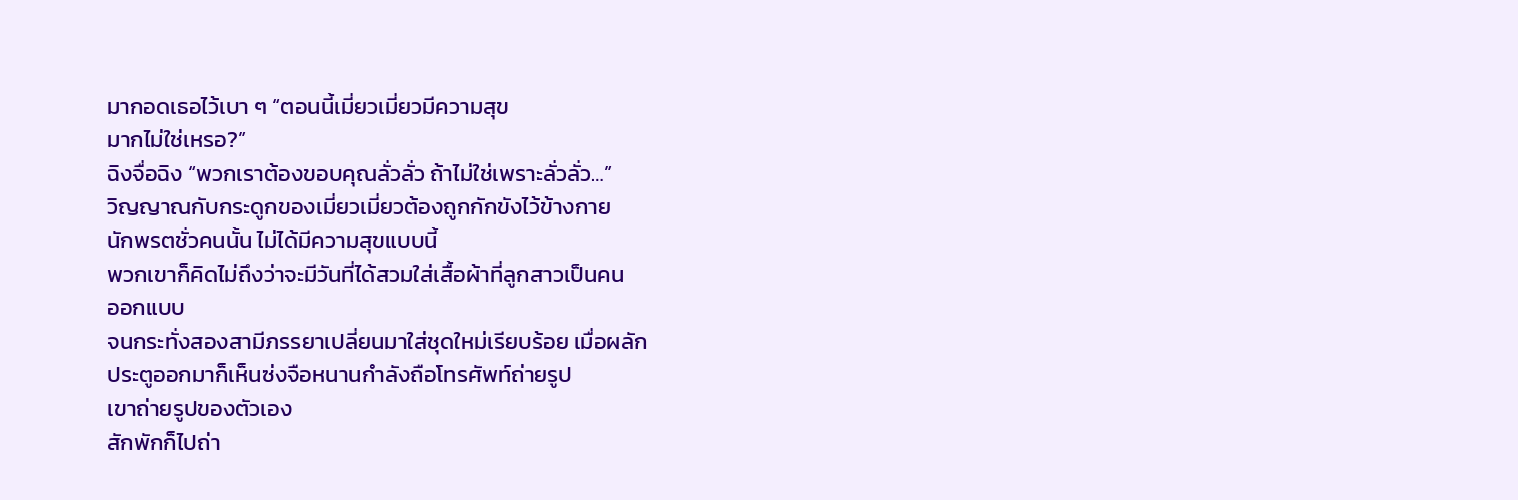มากอดเธอไว้เบา ๆ “ตอนนี้เมี่ยวเมี่ยวมีความสุข
มากไม่ใช่เหรอ?”
ฉิงจื่อฉิง “พวกเราต้องขอบคุณลั่วลั่ว ถ้าไม่ใช่เพราะลั่วลั่ว…”
วิญญาณกับกระดูกของเมี่ยวเมี่ยวต้องถูกกักขังไว้ข้างกาย
นักพรตชั่วคนนั้น ไม่ได้มีความสุขแบบนี้
พวกเขาก็คิดไม่ถึงว่าจะมีวันที่ได้สวมใส่เสื้อผ้าที่ลูกสาวเป็นคน
ออกแบบ
จนกระทั่งสองสามีภรรยาเปลี่ยนมาใส่ชุดใหม่เรียบร้อย เมื่อผลัก
ประตูออกมาก็เห็นซ่งจือหนานกำลังถือโทรศัพท์ถ่ายรูป
เขาถ่ายรูปของตัวเอง
สักพักก็ไปถ่า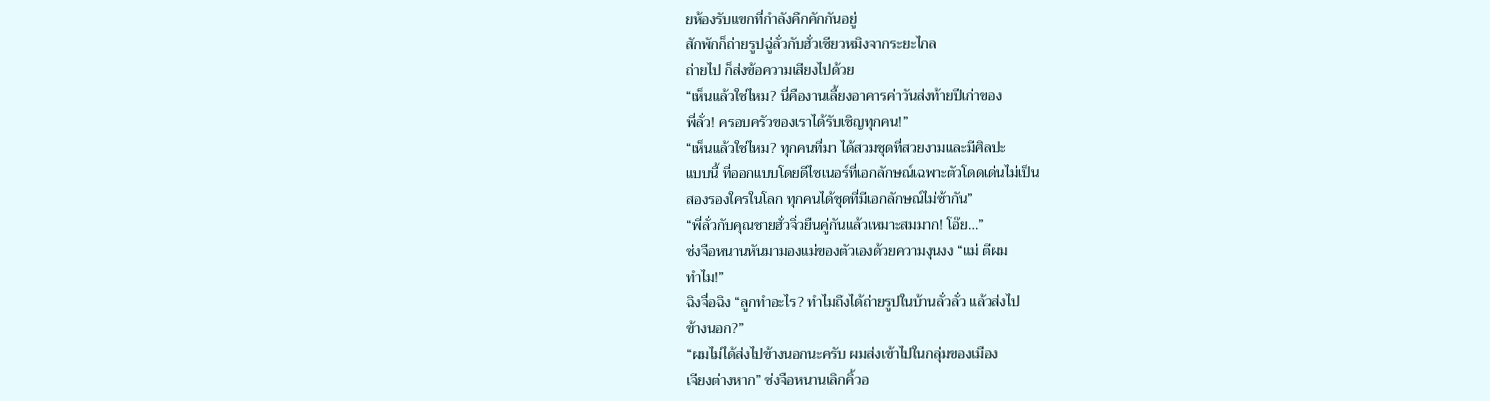ยห้องรับแขกที่กำลังคึกคักกันอยู่
สักพักก็ถ่ายรูปฉู่ลั่วกับฮั่วเซียวหมิงจากระยะไกล
ถ่ายไป ก็ส่งข้อความเสียงไปด้วย
“เห็นแล้วใช่ไหม? นี่คืองานเลี้ยงอาคารค่าวันส่งท้ายปีเก่าของ
พี่ลั่ว! ครอบครัวของเราได้รับเชิญทุกคน!”
“เห็นแล้วใช่ไหม? ทุกคนที่มา ได้สวมชุดที่สวยงามและมีศิลปะ
แบบนี้ ที่ออกแบบโดยดีไซเนอร์ที่เอกลักษณ์เฉพาะตัวโดดเด่นไม่เป็น
สองรองใครในโลก ทุกคนได้ชุดที่มีเอกลักษณ์ไม่ซ้ากัน”
“พี่ลั่วกับคุณชายฮั่วจิ่วยืนคู่กันแล้วเหมาะสมมาก! โอ๊ย…”
ซ่งจือหนานหันมามองแม่ของตัวเองด้วยความงุนงง “แม่ ตีผม
ทำไม!”
ฉิงจื่อฉิง “ลูกทำอะไร? ทำไมถึงได้ถ่ายรูปในบ้านลั่วลั่ว แล้วส่งไป
ข้างนอก?”
“ผมไม่ได้ส่งไปข้างนอกนะครับ ผมส่งเข้าไปในกลุ่มของเมือง
เจียงต่างหาก” ซ่งจือหนานเลิกคิ้วอ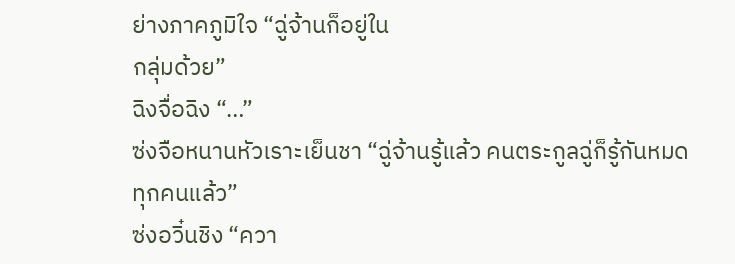ย่างภาคภูมิใจ “ฉู่จ้านก็อยู่ใน
กลุ่มด้วย”
ฉิงจื่อฉิง “…”
ซ่งจือหนานหัวเราะเย็นชา “ฉู่จ้านรู้แล้ว คนตระกูลฉู่ก็รู้กันหมด
ทุกคนแล้ว”
ซ่งอวิ๋นชิง “ควา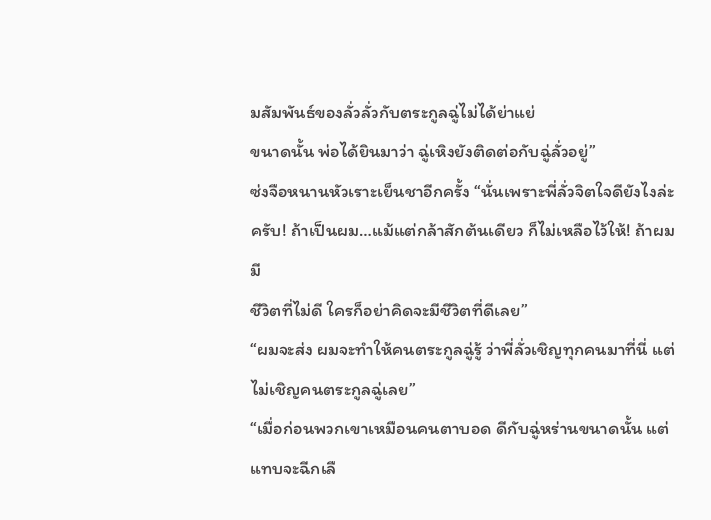มสัมพันธ์ของลั่วลั่วกับตระกูลฉู่ไม่ได้ย่าแย่
ขนาดนั้น พ่อได้ยินมาว่า ฉู่เหิงยังติดต่อกับฉู่ลั่วอยู่”
ซ่งจือหนานหัวเราะเย็นชาอีกครั้ง “นั่นเพราะพี่ลั่วจิตใจดียังไงล่ะ
ครับ! ถ้าเป็นผม…แม้แต่กล้าสักต้นเดียว ก็ไม่เหลือไว้ให้! ถ้าผมมี
ชีวิตที่ไม่ดี ใครก็อย่าคิดจะมีชีวิตที่ดีเลย”
“ผมจะส่ง ผมจะทำให้คนตระกูลฉู่รู้ ว่าพี่ลั่วเชิญทุกคนมาที่นี่ แต่
ไม่เชิญคนตระกูลฉู่เลย”
“เมื่อก่อนพวกเขาเหมือนคนตาบอด ดีกับฉู่หร่านขนาดนั้น แต่
แทบจะฉีกเลื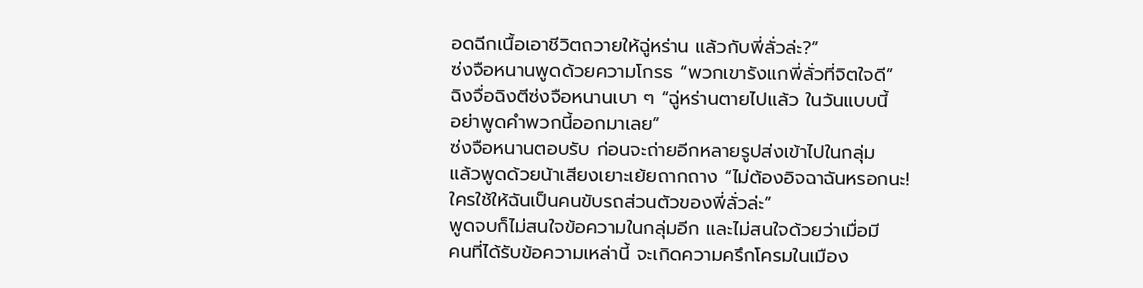อดฉีกเนื้อเอาชีวิตถวายให้ฉู่หร่าน แล้วกับพี่ลั่วล่ะ?”
ซ่งจือหนานพูดด้วยความโกรธ “พวกเขารังแกพี่ลั่วที่จิตใจดี”
ฉิงจื่อฉิงตีซ่งจือหนานเบา ๆ “ฉู่หร่านตายไปแล้ว ในวันแบบนี้
อย่าพูดคำพวกนี้ออกมาเลย”
ซ่งจือหนานตอบรับ ก่อนจะถ่ายอีกหลายรูปส่งเข้าไปในกลุ่ม
แล้วพูดด้วยน้าเสียงเยาะเย้ยถากถาง “ไม่ต้องอิจฉาฉันหรอกนะ!
ใครใช้ให้ฉันเป็นคนขับรถส่วนตัวของพี่ลั่วล่ะ”
พูดจบก็ไม่สนใจข้อความในกลุ่มอีก และไม่สนใจด้วยว่าเมื่อมี
คนที่ได้รับข้อความเหล่านี้ จะเกิดความครึกโครมในเมือง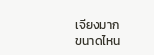เจียงมาก
ขนาดไหน